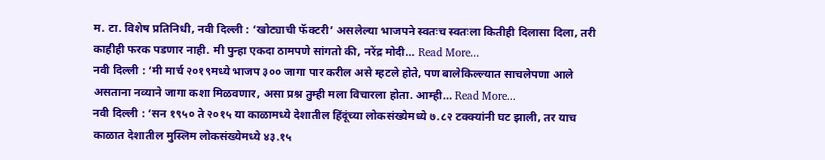म. टा. विशेष प्रतिनिधी, नवी दिल्ली : ‘खोट्याची फॅक्टरी’ असलेल्या भाजपने स्वतःच स्वतःला कितीही दिलासा दिला, तरी काहीही फरक पडणार नाही. मी पुन्हा एकदा ठामपणे सांगतो की, नरेंद्र मोदी… Read More...
नवी दिल्ली : ‘मी मार्च २०१९मध्ये भाजप ३०० जागा पार करील असे म्हटले होते, पण बालेकिल्ल्यात साचलेपणा आले असताना नव्याने जागा कशा मिळवणार, असा प्रश्न तुम्ही मला विचारला होता. आम्ही… Read More...
नवी दिल्ली : ‘सन १९५० ते २०१५ या काळामध्ये देशातील हिंदूंच्या लोकसंख्येमध्ये ७.८२ टक्क्यांनी घट झाली, तर याच काळात देशातील मुस्लिम लोकसंख्येमध्ये ४३.१५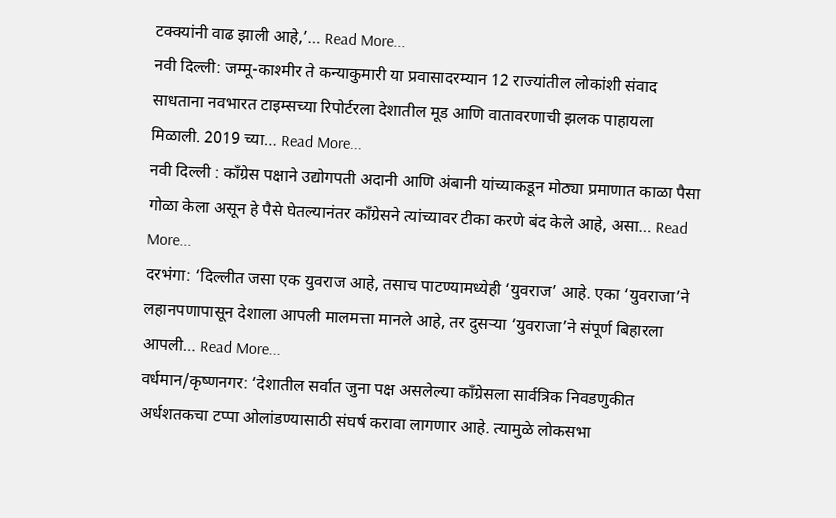टक्क्यांनी वाढ झाली आहे,’… Read More...
नवी दिल्ली: जम्मू-काश्मीर ते कन्याकुमारी या प्रवासादरम्यान 12 राज्यांतील लोकांशी संवाद साधताना नवभारत टाइम्सच्या रिपोर्टरला देशातील मूड आणि वातावरणाची झलक पाहायला मिळाली. 2019 च्या… Read More...
नवी दिल्ली : काँग्रेस पक्षाने उद्योगपती अदानी आणि अंबानी यांच्याकडून मोठ्या प्रमाणात काळा पैसा गोळा केला असून हे पैसे घेतल्यानंतर काँग्रेसने त्यांच्यावर टीका करणे बंद केले आहे, असा… Read More...
दरभंगा: ‘दिल्लीत जसा एक युवराज आहे, तसाच पाटण्यामध्येही ‘युवराज’ आहे. एका ‘युवराजा’ने लहानपणापासून देशाला आपली मालमत्ता मानले आहे, तर दुसऱ्या ‘युवराजा’ने संपूर्ण बिहारला आपली… Read More...
वर्धमान/कृष्णनगर: ‘देशातील सर्वात जुना पक्ष असलेल्या काँग्रेसला सार्वत्रिक निवडणुकीत अर्धशतकचा टप्पा ओलांडण्यासाठी संघर्ष करावा लागणार आहे. त्यामुळे लोकसभा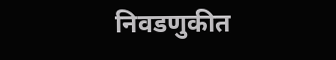निवडणुकीत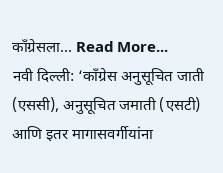काँग्रेसला… Read More...
नवी दिल्ली: ‘काँग्रेस अनुसूचित जाती (एससी), अनुसूचित जमाती (एसटी) आणि इतर मागासवर्गीयांना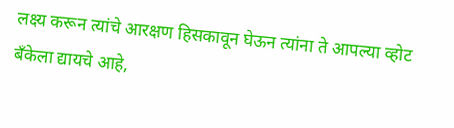लक्ष्य करून त्यांचे आरक्षण हिसकावून घेऊन त्यांना ते आपल्या व्होट बँकेला द्यायचे आहे,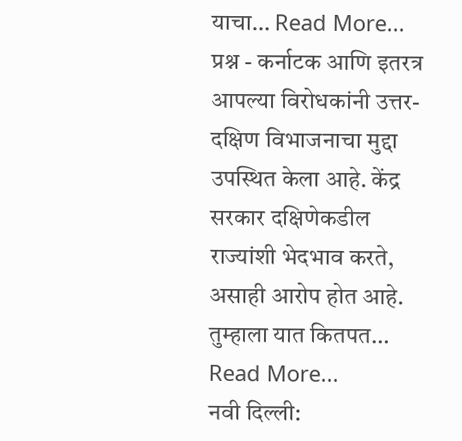याचा… Read More...
प्रश्न - कर्नाटक आणि इतरत्र आपल्या विरोधकांनी उत्तर-दक्षिण विभाजनाचा मुद्दा उपस्थित केला आहे. केंद्र सरकार दक्षिणेकडील राज्यांशी भेदभाव करते, असाही आरोप होत आहे. तुम्हाला यात कितपत… Read More...
नवी दिल्ली: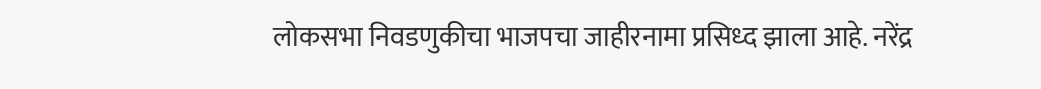लोकसभा निवडणुकीचा भाजपचा जाहीरनामा प्रसिध्द झाला आहे. नरेंद्र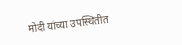मोदी यांच्या उपस्थितीत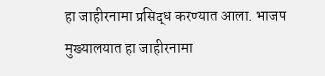हा जाहीरनामा प्रसिद्ध करण्यात आला. भाजप मुख्यालयात हा जाहीरनामा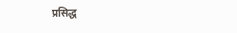प्रसिद्ध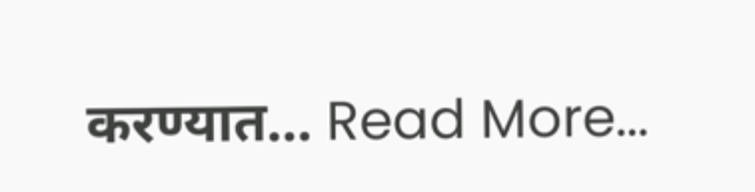करण्यात… Read More...